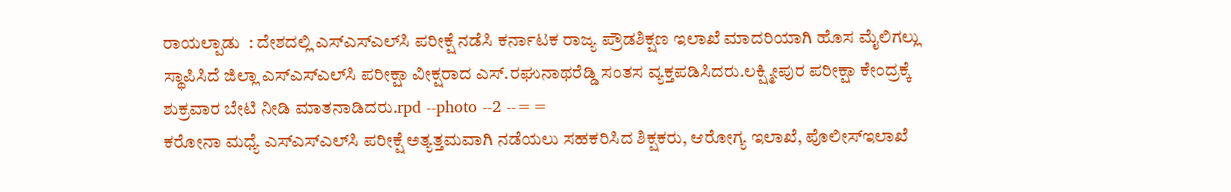ರಾಯಲ್ಪಾಡು  : ದೇಶದಲ್ಲಿ ಎಸ್‍ಎಸ್‍ಎಲ್‍ಸಿ ಪರೀಕ್ಷೆ ನಡೆಸಿ ಕರ್ನಾಟಕ ರಾಜ್ಯ ಪ್ರೌಡಶಿಕ್ಷಣ ಇಲಾಖೆ ಮಾದರಿಯಾಗಿ ಹೊಸ ಮೈಲಿಗಲ್ಲು ಸ್ಥಾಪಿಸಿದೆ ಜಿಲ್ಲಾ ಎಸ್‍ಎಸ್‍ಎಲ್‍ಸಿ ಪರೀಕ್ಷಾ ವೀಕ್ಷರಾದ ಎಸ್.ರಘುನಾಥರೆಡ್ಡಿ ಸಂತಸ ವ್ಯಕ್ತಪಡಿಸಿದರು.ಲಕ್ಷ್ಮೀಪುರ ಪರೀಕ್ಷಾ ಕೇಂದ್ರಕ್ಕೆ ಶುಕ್ರವಾರ ಬೇಟಿ ನೀಡಿ ಮಾತನಾಡಿದರು.rpd --photo --2 --==
ಕರೋನಾ ಮಧ್ಯೆ ಎಸ್‍ಎಸ್‍ಎಲ್‍ಸಿ ಪರೀಕ್ಷೆ ಅತ್ಯತ್ತಮವಾಗಿ ನಡೆಯಲು ಸಹಕರಿಸಿದ ಶಿಕ್ಷಕರು, ಆರೋಗ್ಯ ಇಲಾಖೆ, ಪೊಲೀಸ್‍ಇಲಾಖೆ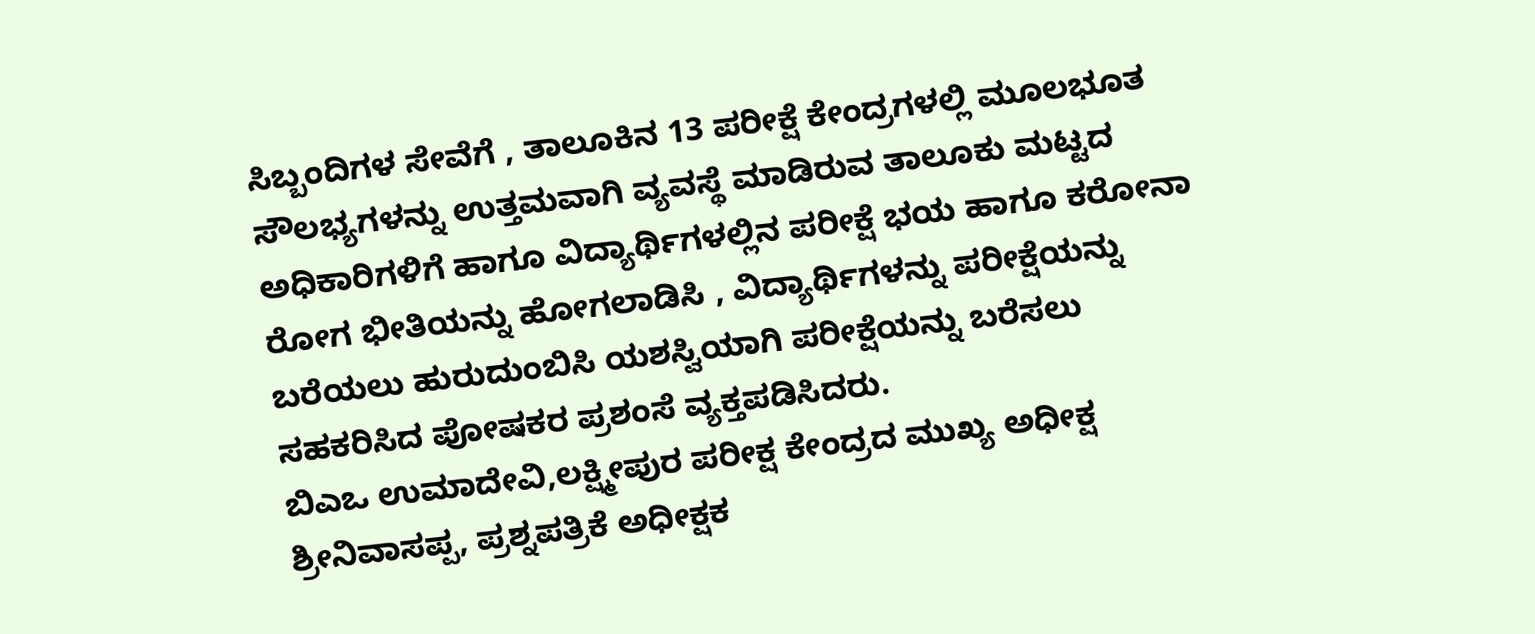ಸಿಬ್ಬಂದಿಗಳ ಸೇವೆಗೆ , ತಾಲೂಕಿನ 13 ಪರೀಕ್ಷೆ ಕೇಂದ್ರಗಳಲ್ಲಿ ಮೂಲಭೂತ ಸೌಲಭ್ಯಗಳನ್ನು ಉತ್ತಮವಾಗಿ ವ್ಯವಸ್ಥೆ ಮಾಡಿರುವ ತಾಲೂಕು ಮಟ್ಟದ ಅಧಿಕಾರಿಗಳಿಗೆ ಹಾಗೂ ವಿದ್ಯಾರ್ಥಿಗಳಲ್ಲಿನ ಪರೀಕ್ಷೆ ಭಯ ಹಾಗೂ ಕರೋನಾ ರೋಗ ಭೀತಿಯನ್ನು ಹೋಗಲಾಡಿಸಿ , ವಿದ್ಯಾರ್ಥಿಗಳನ್ನು ಪರೀಕ್ಷೆಯನ್ನು ಬರೆಯಲು ಹುರುದುಂಬಿಸಿ ಯಶಸ್ವಿಯಾಗಿ ಪರೀಕ್ಷೆಯನ್ನು ಬರೆಸಲು ಸಹಕರಿಸಿದ ಪೋಷಕರ ಪ್ರಶಂಸೆ ವ್ಯಕ್ತಪಡಿಸಿದರು.
ಬಿಎಒ ಉಮಾದೇವಿ,ಲಕ್ಷ್ಮೀಪುರ ಪರೀಕ್ಷ ಕೇಂದ್ರದ ಮುಖ್ಯ ಅಧೀಕ್ಷ ಶ್ರೀನಿವಾಸಪ್ಪ, ಪ್ರಶ್ನಪತ್ರಿಕೆ ಅಧೀಕ್ಷಕ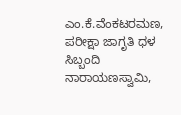ಎಂ.ಕೆ.ವೆಂಕಟರಮಣ, ಪರೀಕ್ಷಾ ಜಾಗೃತಿ ಧಳ ಸಿಬ್ಬಂದಿ ನಾರಾಯಣಸ್ವಾಮಿ,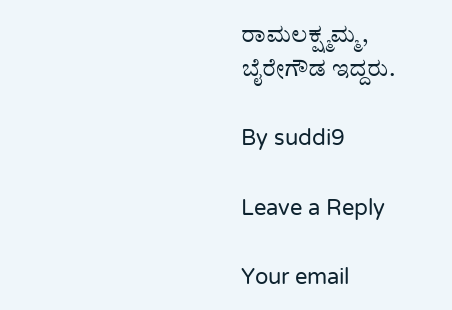ರಾಮಲಕ್ಷ್ಮಮ್ಮ, ಬೈರೇಗೌಡ ಇದ್ದರು.

By suddi9

Leave a Reply

Your email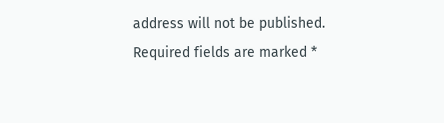address will not be published. Required fields are marked *